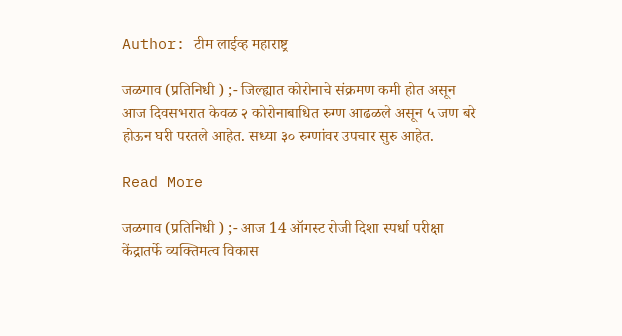Author: टीम लाईव्ह महाराष्ट्र

जळगाव (प्रतिनिधी ) ;- जिल्ह्यात कोरोनाचे संक्रमण कमी होत असून आज दिवसभरात केवळ २ कोरोनाबाधित रुग्ण आढळले असून ५ जण बरे होऊन घरी परतले आहेत. सध्या ३० रुग्णांवर उपचार सुरु आहेत.

Read More

जळगाव (प्रतिनिधी ) ;- आज 14 ऑगस्ट रोजी दिशा स्पर्धा परीक्षा केंद्रातर्फे व्यक्तिमत्व विकास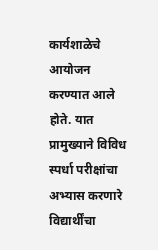कार्यशाळेचे आयोजन करण्यात आले होते. यात प्रामुख्याने विविध स्पर्धा परीक्षांचा अभ्यास करणारे विद्यार्थींचा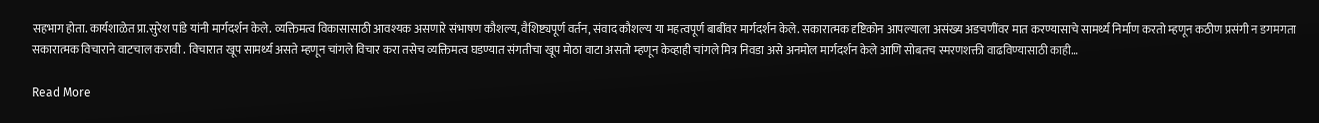सहभाग होता. कार्यशाळेत प्रा.सुरेश पांडे यांनी मार्गदर्शन केले. व्यक्तिमत्व विकासासाठी आवश्यक असणारे संभाषण कौशल्य, वैशिष्ट्यपूर्ण वर्तन, संवाद कौशल्य या महत्वपूर्ण बाबींवर मार्गदर्शन केले. सकारात्मक दृष्टिकोन आपल्याला असंख्य अडचणींवर मात करण्यासाचे सामर्थ्य निर्माण करतो म्हणून कठीण प्रसंगी न डगमगता सकारात्मक विचाराने वाटचाल करावी . विचारात खूप सामर्थ्य असते म्हणून चांगले विचार करा तसेच व्यक्तिमत्व घडण्यात संगतीचा खूप मोठा वाटा असतो म्हणून केव्हाही चांगले मित्र निवडा असे अनमोल मार्गदर्शन केले आणि सोबतच स्मरणशक्ती वाढविण्यासाठी काही…

Read More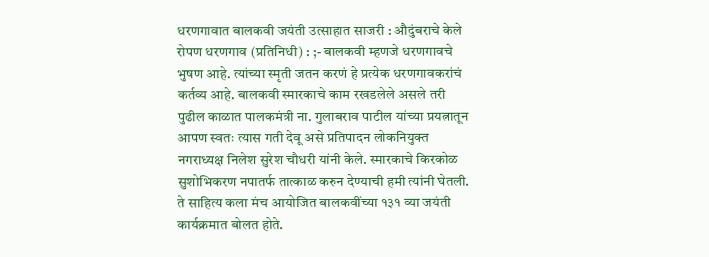धरणगावात बालकवी जयंती उत्साहात साजरी : औदुंबराचे केले रोपण धरणगाव (प्रतिनिधी) : ;- बालकवी म्हणजे धरणगावचे भुषण आहे. त्यांच्या स्मृती जतन करणं हे प्रत्येक धरणगावकरांचं कर्तव्य आहे. बालकवी स्मारकाचे काम रखडलेले असले तरी पुढील काळात पालकमंत्री ना. गुलाबराव पाटील यांच्या प्रयत्नातून आपण स्वतः त्यास गती देवू असे प्रतिपादन लोकनियुक्त नगराध्यक्ष निलेश सुरेश चौधरी यांनी केले. स्मारकाचे किरकोळ सुशोभिकरण नपातर्फ तात्काळ करुन देण्याची हमी त्यांनी घेतली. ते साहित्य कला मंच आयोजित बालकवींच्या १३१ व्या जयंती कार्यक्रमात बोलत होते.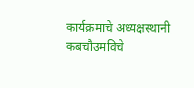कार्यक्रमाचे अध्यक्षस्थानी कबचौउमविचे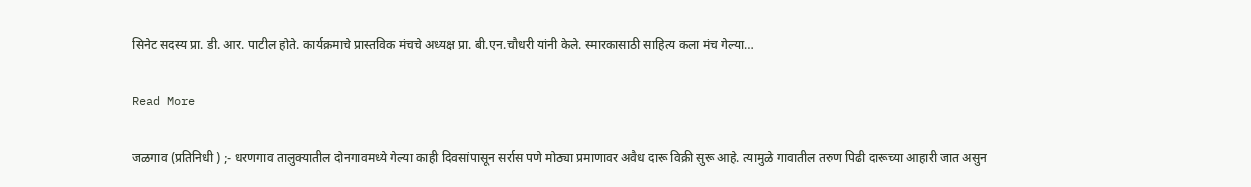सिनेट सदस्य प्रा. डी. आर. पाटील होते. कार्यक्रमाचे प्रास्तविक मंचचे अध्यक्ष प्रा. बी.एन.चौधरी यांनी केले. स्मारकासाठी साहित्य कला मंच गेल्या…

Read More

जळगाव (प्रतिनिधी ) ;- धरणगाव तालुक्यातील दोनगावमध्ये गेल्या काही दिवसांपासून सर्रास पणे मोठ्या प्रमाणावर अवैध दारू विक्री सुरू आहे. त्यामुळे गावातील तरुण पिढी दारूच्या आहारी जात असुन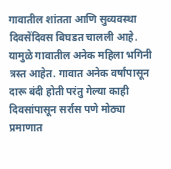गावातील शांतता आणि सुव्यवस्था दिवसेंदिवस बिघडत चालली आहे. यामुळे गावातील अनेक महिला भगिनी त्रस्त आहेत. गावात अनेक वर्षांपासून दारू बंदी होती परंतु गेल्या काही दिवसांपासून सर्रास पणे मोठ्या प्रमाणात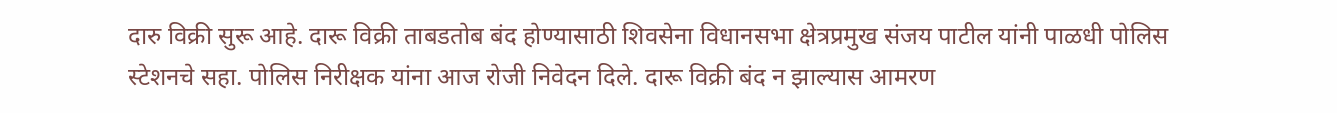दारु विक्री सुरू आहे. दारू विक्री ताबडतोब बंद होण्यासाठी शिवसेना विधानसभा क्षेत्रप्रमुख संजय पाटील यांनी पाळधी पोलिस स्टेशनचे सहा. पोलिस निरीक्षक यांना आज रोजी निवेदन दिले. दारू विक्री बंद न झाल्यास आमरण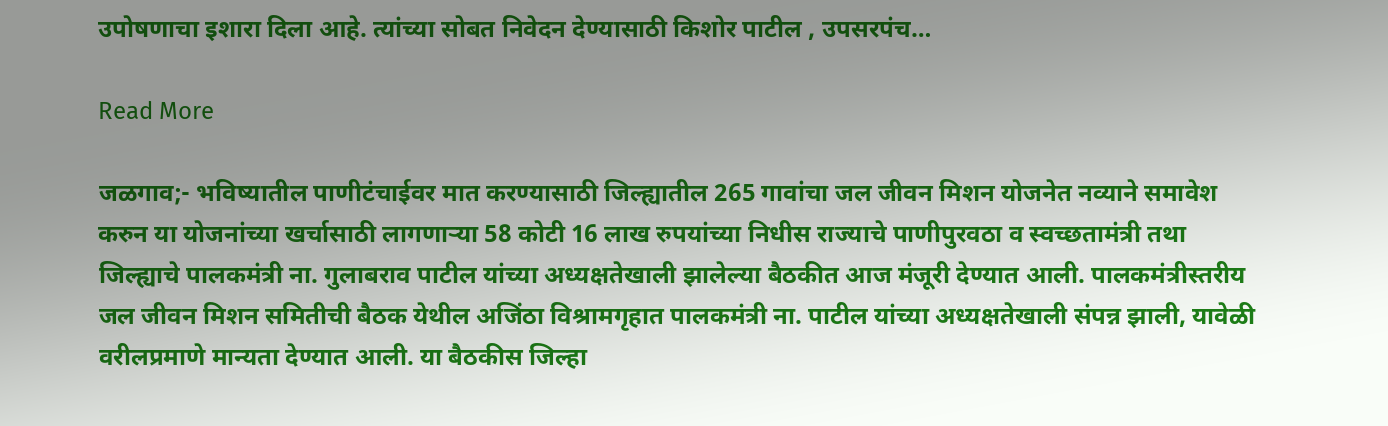उपोषणाचा इशारा दिला आहे. त्यांच्या सोबत निवेदन देण्यासाठी किशोर पाटील , उपसरपंच…

Read More

जळगाव;- भविष्यातील पाणीटंचाईवर मात करण्यासाठी जिल्ह्यातील 265 गावांचा जल जीवन मिशन योजनेत नव्याने समावेश करुन या योजनांच्या खर्चासाठी लागणाऱ्या 58 कोटी 16 लाख रुपयांच्या निधीस राज्याचे पाणीपुरवठा व स्वच्छतामंत्री तथा जिल्ह्याचे पालकमंत्री ना. गुलाबराव पाटील यांच्या अध्यक्षतेखाली झालेल्या बैठकीत आज मंजूरी देण्यात आली. पालकमंत्रीस्तरीय जल जीवन मिशन समितीची बैठक येथील अजिंठा विश्रामगृहात पालकमंत्री ना. पाटील यांच्या अध्यक्षतेखाली संपन्न झाली, यावेळी वरीलप्रमाणे मान्यता देण्यात आली. या बैठकीस जिल्हा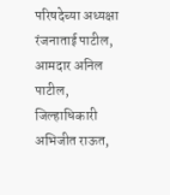परिषदेच्या अध्यक्षा रंजनाताई पाटील, आमदार अनिल पाटील, जिल्हाधिकारी अभिजीत राऊत,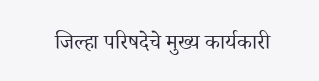जिल्हा परिषदेचे मुख्य कार्यकारी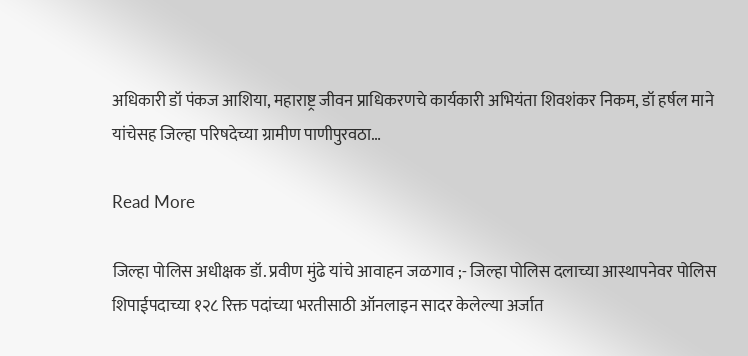अधिकारी डॉ पंकज आशिया, महाराष्ट्र जीवन प्राधिकरणचे कार्यकारी अभियंता शिवशंकर निकम, डॉ हर्षल माने यांचेसह जिल्हा परिषदेच्या ग्रामीण पाणीपुरवठा…

Read More

जिल्हा पोलिस अधीक्षक डॉ. प्रवीण मुंढे यांचे आवाहन जळगाव ;- जिल्हा पोलिस दलाच्या आस्थापनेवर पोलिस शिपाईपदाच्या १२८ रिक्त पदांच्या भरतीसाठी ऑनलाइन सादर केलेल्या अर्जात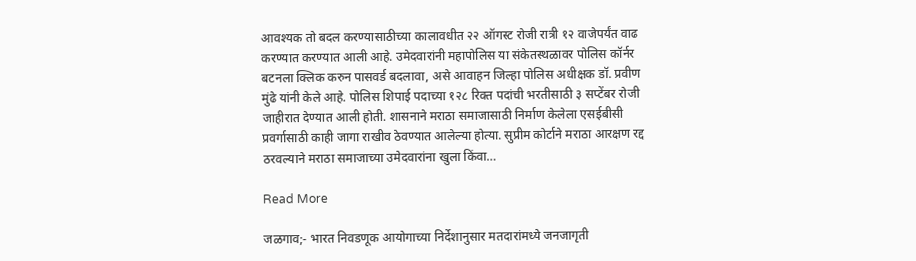आवश्यक तो बदल करण्यासाठीच्या कालावधीत २२ ऑगस्ट रोजी रात्री १२ वाजेपर्यंत वाढ करण्यात करण्यात आली आहे. उमेदवारांनी महापोलिस या संकेतस्थळावर पोलिस कॉर्नर बटनला क्लिक करुन पासवर्ड बदलावा, असे आवाहन जिल्हा पोलिस अधीक्षक डॉ. प्रवीण मुंढे यांनी केले आहे. पोलिस शिपाई पदाच्या १२८ रिक्त पदांची भरतीसाठी ३ सप्टेंबर रोजी जाहीरात देण्यात आली होती. शासनाने मराठा समाजासाठी निर्माण केलेला एसईबीसी प्रवर्गासाठी काही जागा राखीव ठेवण्यात आलेल्या होत्या. सुप्रीम कोर्टाने मराठा आरक्षण रद्द ठरवल्याने मराठा समाजाच्या उमेदवारांना खुला किंवा…

Read More

जळगाव;- भारत निवडणूक आयोगाच्या निर्देशानुसार मतदारांमध्ये जनजागृती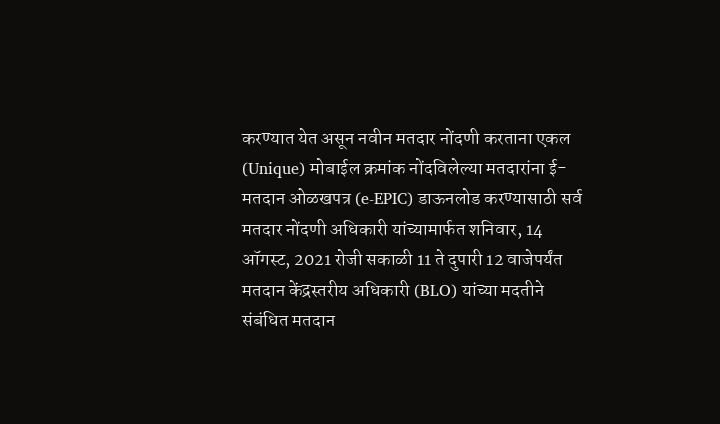करण्यात येत असून नवीन मतदार नोंदणी करताना एकल (Unique) मोबाईल क्रमांक नोंदविलेल्या मतदारांना ई-मतदान ओळखपत्र (e-EPIC) डाऊनलोड करण्यासाठी सर्व मतदार नोंदणी अधिकारी यांच्यामार्फत शनिवार, 14 ऑगस्ट, 2021 रोजी सकाळी 11 ते दुपारी 12 वाजेपर्यंत मतदान केंद्रस्तरीय अधिकारी (BLO) यांच्या मदतीने संबंधित मतदान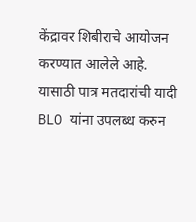केंद्रावर शिबीराचे आयोजन करण्यात आलेले आहे. यासाठी पात्र मतदारांची यादी BLO यांना उपलब्ध करुन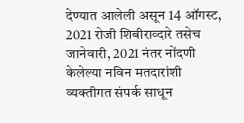देण्यात आलेली असून 14 ऑगस्ट, 2021 रोजी शिबीराव्दारे तसेच जानेवारी, 2021 नंतर नोंदणी केलेल्या नविन मतदारांशी व्यक्तीगत संपर्क साधून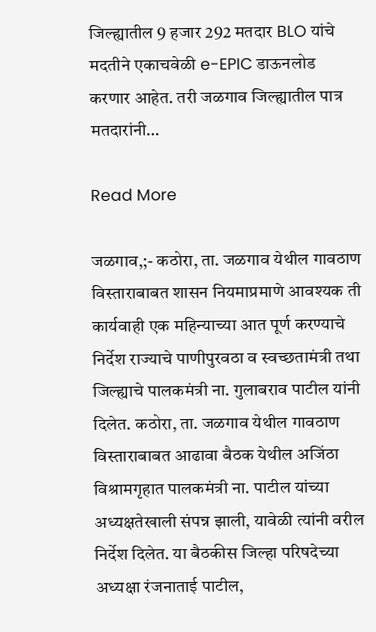जिल्ह्यातील 9 हजार 292 मतदार BLO यांचे मदतीने एकाचवेळी e-EPIC डाऊनलोड करणार आहेत. तरी जळगाव जिल्ह्यातील पात्र मतदारांनी…

Read More

जळगाव,;- कठोरा, ता. जळगाव येथील गावठाण विस्ताराबाबत शासन नियमाप्रमाणे आवश्यक ती कार्यवाही एक महिन्याच्या आत पूर्ण करण्याचे निर्देश राज्याचे पाणीपुरवठा व स्वच्छतामंत्री तथा जिल्ह्याचे पालकमंत्री ना. गुलाबराव पाटील यांनी दिलेत. कठोरा, ता. जळगाव येथील गावठाण विस्ताराबाबत आढावा बैठक येथील अजिंठा विश्रामगृहात पालकमंत्री ना. पाटील यांच्या अध्यक्षतेखाली संपन्न झाली, यावेळी त्यांनी वरील निर्देश दिलेत. या बैठकीस जिल्हा परिषदेच्या अध्यक्षा रंजनाताई पाटील,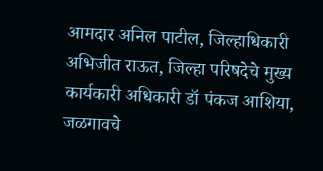आमदार अनिल पाटील, जिल्हाधिकारी अभिजीत राऊत, जिल्हा परिषदेचे मुख्य कार्यकारी अधिकारी डॉ पंकज आशिया, जळगावचे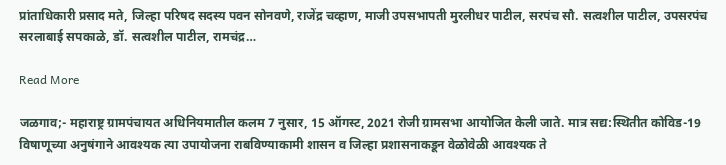प्रांताधिकारी प्रसाद मते, जिल्हा परिषद सदस्य पवन सोनवणे, राजेंद्र चव्हाण, माजी उपसभापती मुरलीधर पाटील, सरपंच सौ. सत्वशील पाटील, उपसरपंच सरलाबाई सपकाळे, डॉ. सत्वशील पाटील, रामचंद्र…

Read More

जळगाव;- महाराष्ट्र ग्रामपंचायत अधिनियमातील कलम 7 नुसार, 15 ऑगस्ट, 2021 रोजी ग्रामसभा आयोजित केली जाते. मात्र सद्य:स्थितीत कोविड-19 विषाणूच्या अनुषंगाने आवश्यक त्या उपायोजना राबविण्याकामी शासन व जिल्हा प्रशासनाकडून वेळोवेळी आवश्यक ते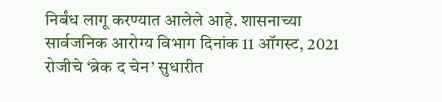निर्बंध लागू करण्यात आलेले आहे. शासनाच्या सार्वजनिक आरोग्य विभाग दिनांक 11 ऑगस्ट, 2021 रोजीचे ‘ब्रेक द चेन’ सुधारीत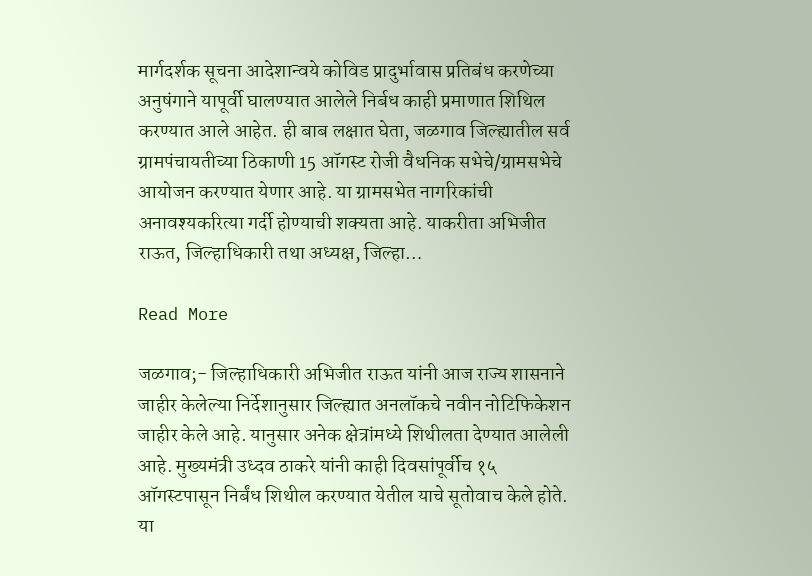मार्गदर्शक सूचना आदेशान्वये कोविड प्रादुर्भावास प्रतिबंध करणेच्या अनुषंगाने यापूर्वी घालण्यात आलेले निर्बध काही प्रमाणात शिथिल करण्यात आले आहेत. ही बाब लक्षात घेता, जळगाव जिल्ह्यातील सर्व ग्रामपंचायतीच्या ठिकाणी 15 ऑगस्ट रोजी वैधनिक सभेचे/ग्रामसभेचे आयोजन करण्यात येणार आहे. या ग्रामसभेत नागरिकांची अनावश्यकरित्या गर्दी होण्याची शक्यता आहे. याकरीता अभिजीत राऊत, जिल्हाधिकारी तथा अध्यक्ष, जिल्हा…

Read More

जळगाव;- जिल्हाधिकारी अभिजीत राऊत यांनी आज राज्य शासनाने जाहीर केलेल्या निर्देशानुसार जिल्ह्यात अनलॉकचे नवीन नोटिफिकेशन जाहीर केले आहे. यानुसार अनेक क्षेत्रांमध्ये शिथीलता देण्यात आलेली आहे. मुख्यमंत्री उध्दव ठाकरे यांनी काही दिवसांपूर्वीच १५ ऑगस्टपासून निर्बंध शिथील करण्यात येतील याचे सूतोवाच केले होते. या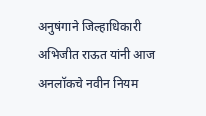अनुषंगाने जिल्हाधिकारी अभिजीत राऊत यांनी आज अनलॉकचे नवीन नियम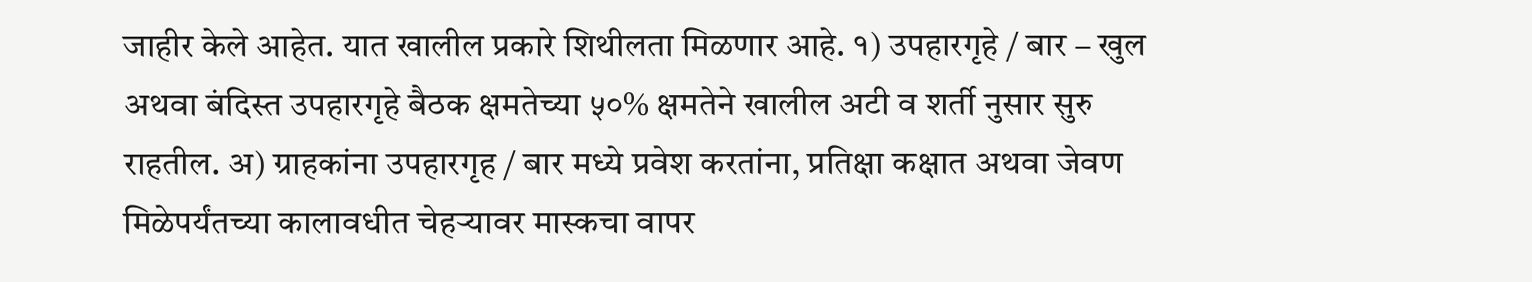जाहीर केले आहेत. यात खालील प्रकारे शिथीलता मिळणार आहे. १) उपहारगृहे / बार – खुल अथवा बंदिस्त उपहारगृहे बैठक क्षमतेच्या ५०% क्षमतेने खालील अटी व शर्ती नुसार सुरु राहतील. अ) ग्राहकांना उपहारगृह / बार मध्ये प्रवेश करतांना, प्रतिक्षा कक्षात अथवा जेवण मिळेपर्यंतच्या कालावधीत चेहर्‍यावर मास्कचा वापर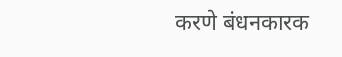करणे बंधनकारक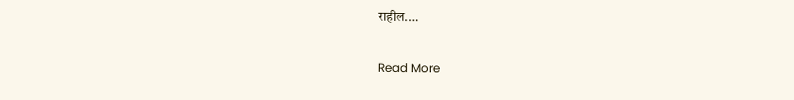राहील.…

Read More